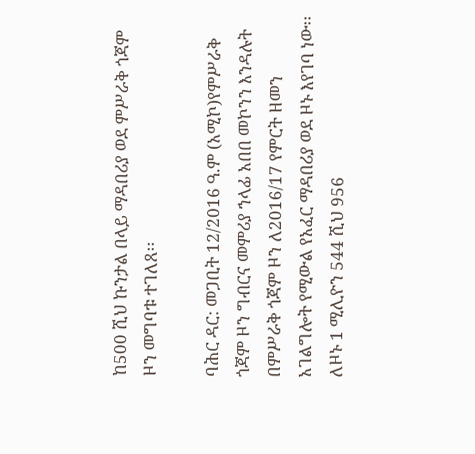ከ500 ሺህ ኩንታል በላይ ማዳበሪያ ወደ ምሥራቅ ጎጃም ዞን መግባቱ ተገለጸ፡፡

ባሕር ዳር: መጋቢት 12/2016 ዓ.ም (አሚኮ)የምሥራቅ ጎጃም ዞን ግብርና መምሪያ ኀላፊ አበበ መኮንን እንዳሉት በምሥራቅ ጎጃም ዞን ለ2016/17 የምርት ዘመን አገልግሎት የሚውል የአፈር ማዳበሪያ ወደ ዞኑ እየገባ ነው፡፡ ለዞኑ 1 ሚሊዮን 544 ሺህ 956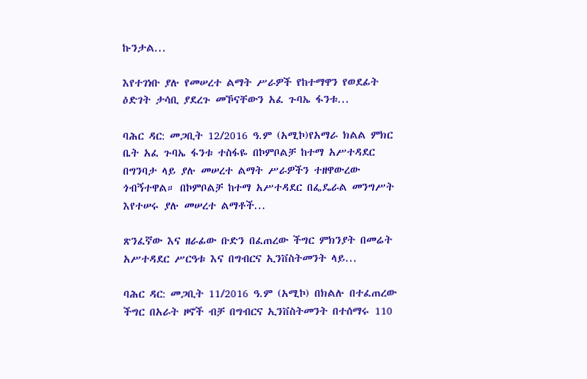ኩንታል...

እየተገነቡ ያሉ የመሠረተ ልማት ሥራዎች የከተማዋን የወደፊት ዕድገት ታሳቢ ያደረጉ መኾናቸውን አፈ ጉባኤ ፋንቱ...

ባሕር ዳር: መጋቢት 12/2016 ዓ.ም (አሚኮ)የአማራ ክልል ምክር ቤት አፈ ጉባኤ ፋንቱ ተስፋዬ በኮምቦልቻ ከተማ አሥተዳደር በግንባታ ላይ ያሉ መሠረተ ልማት ሥራዎችን ተዘዋውረው ጎብኝተዋል። በኮምቦልቻ ከተማ አሥተዳደር በፌዴራል መንግሥት እየተሠሩ ያሉ መሠረተ ልማቶች...

ጽንፈኛው እና ዘራፊው ቡድን በፈጠረው ችግር ምክንያት በመሬት አሥተዳደር ሥርዓቱ እና በግብርና ኢንቨስትመንት ላይ...

ባሕር ዳር: መጋቢት 11/2016 ዓ.ም (አሚኮ) በክልሉ በተፈጠረው ችግር በአራት ዞኖች ብቻ በግብርና ኢንቨስትመንት በተሰማሩ 110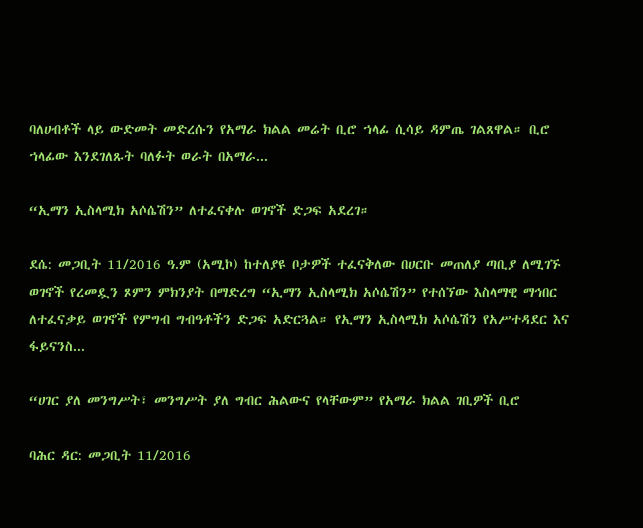ባለሀብቶች ላይ ውድመት መድረሱን የአማራ ክልል መሬት ቢሮ ኀላፊ ሲሳይ ዳምጤ ገልጸዋል። ቢሮ ኀላፊው እንደገለጹት ባለፉት ወራት በአማራ...

“ኢማን ኢስላሚክ አሶሴሽን” ለተፈናቀሉ ወገኖች ድጋፍ አደረገ።

ደሴ: መጋቢት 11/2016 ዓ.ም (አሚኮ) ከተለያዩ ቦታዎች ተፈናቅለው በሀርቡ መጠለያ ጣቢያ ለሚገኙ ወገኖች የረመዷን ጾምን ምክንያት በማድረግ “ኢማን ኢስላሚክ አሶሴሽን” የተሰኘው እስላማዊ ማኅበር ለተፈናቃይ ወገኖች የምግብ ግብዓቶችን ድጋፍ አድርጓል። የኢማን ኢስላሚክ አሶሴሽን የአሥተዳደር እና ፋይናንስ...

“ሀገር ያለ መንግሥት፣ መንግሥት ያለ ግብር ሕልውና የላቸውም” የአማራ ክልል ገቢዎች ቢሮ

ባሕር ዳር: መጋቢት 11/2016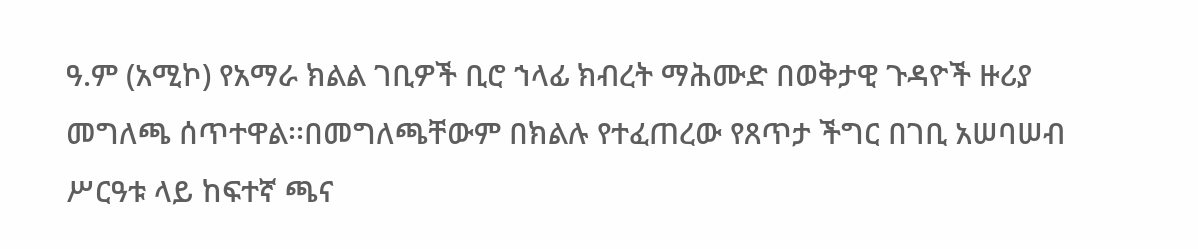ዓ.ም (አሚኮ) የአማራ ክልል ገቢዎች ቢሮ ኀላፊ ክብረት ማሕሙድ በወቅታዊ ጉዳዮች ዙሪያ መግለጫ ሰጥተዋል፡፡በመግለጫቸውም በክልሉ የተፈጠረው የጸጥታ ችግር በገቢ አሠባሠብ ሥርዓቱ ላይ ከፍተኛ ጫና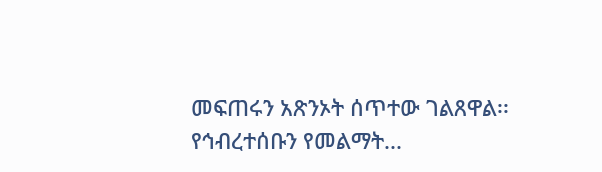መፍጠሩን አጽንኦት ሰጥተው ገልጸዋል፡፡ የኅብረተሰቡን የመልማት...